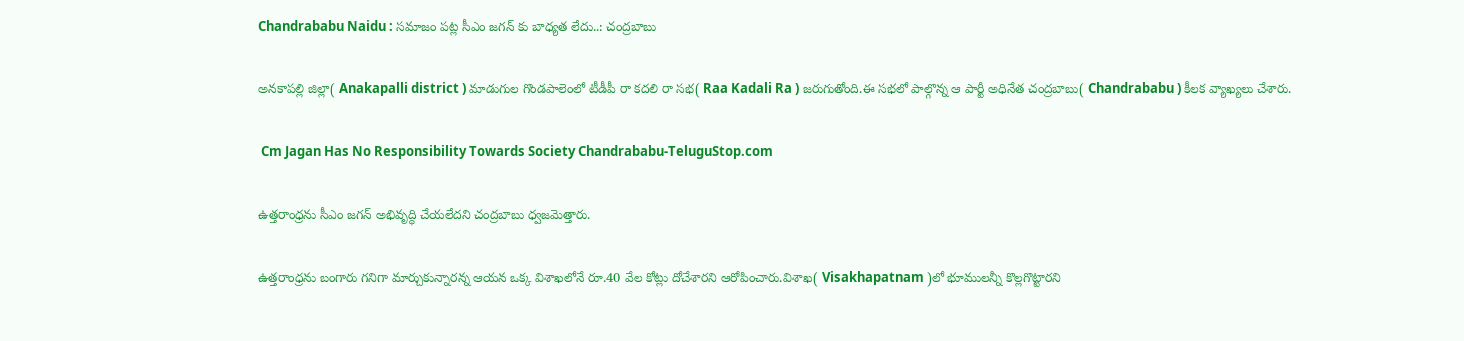Chandrababu Naidu : సమాజం పట్ల సీఎం జగన్ కు బాధ్యత లేదు..: చంద్రబాబు

అనకాపల్లి జిల్లా( Anakapalli district ) మాడుగుల గొండపాలెంలో టీడీపీ రా కదలి రా సభ( Raa Kadali Ra ) జరుగుతోంది.ఈ సభలో పాల్గొన్న ఆ పార్టీ అధినేత చంద్రబాబు( Chandrababu ) కీలక వ్యాఖ్యలు చేశారు.

 Cm Jagan Has No Responsibility Towards Society Chandrababu-TeluguStop.com

ఉత్తరాంధ్రను సీఎం జగన్ అభివృద్ధి చేయలేదని చంద్రబాబు ధ్వజమెత్తారు.

ఉత్తరాంధ్రను బంగారు గనిగా మార్చుకున్నారన్న ఆయన ఒక్క విశాఖలోనే రూ.40 వేల కోట్లు దోచేశారని ఆరోపించారు.విశాఖ( Visakhapatnam )లో భూములన్నీ కొల్లగొట్టారని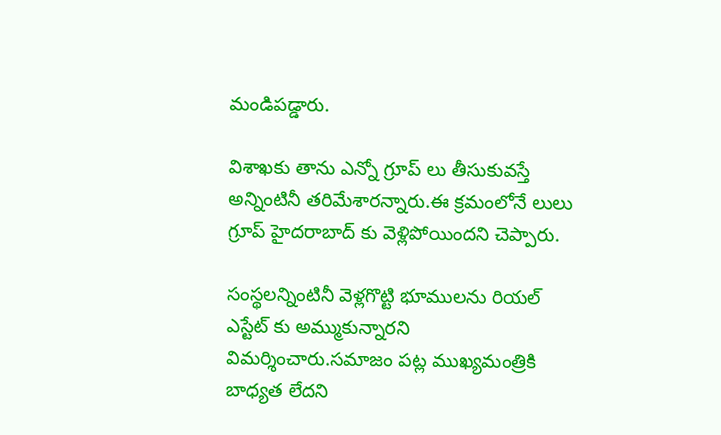మండిపడ్డారు.

విశాఖకు తాను ఎన్నో గ్రూప్ లు తీసుకువస్తే అన్నింటినీ తరిమేశారన్నారు.ఈ క్రమంలోనే లులు గ్రూప్ హైదరాబాద్ కు వెళ్లిపోయిందని చెప్పారు.

సంస్థలన్నింటినీ వెళ్లగొట్టి భూములను రియల్ ఎస్టేట్ కు అమ్ముకున్నారని విమర్శించారు.సమాజం పట్ల ముఖ్యమంత్రికి బాధ్యత లేదని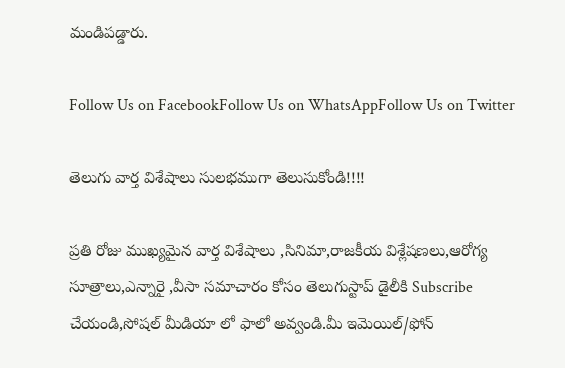మండిపడ్డారు.

Follow Us on FacebookFollow Us on WhatsAppFollow Us on Twitter

తెలుగు వార్త విశేషాలు సులభముగా తెలుసుకోండి!!!!

ప్రతి రోజు ముఖ్యమైన వార్త విశేషాలు ,సినిమా,రాజకీయ విశ్లేషణలు,ఆరోగ్య సూత్రాలు,ఎన్నారై ,వీసా సమాచారం కోసం తెలుగుస్టాప్ డైలీకి Subscribe చేయండి,సోషల్ మీడియా లో ఫాలో అవ్వండి.మీ ఇమెయిల్/ఫోన్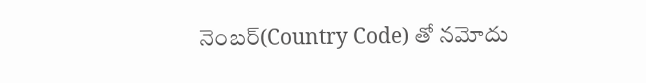నెంబర్(Country Code) తో నమోదు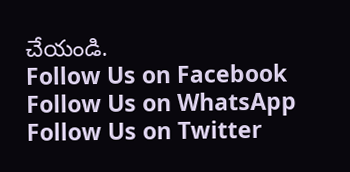చేయండి.
Follow Us on Facebook Follow Us on WhatsApp  Follow Us on Twitter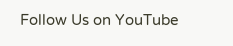Follow Us on YouTube